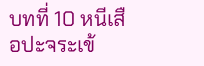บทที่ 10 หนีเสือปะจระเข้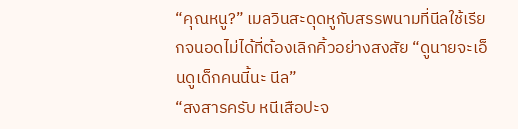“คุณหนู?” เมลวินสะดุดหูกับสรรพนามที่นีลใช้เรียกจนอดไม่ได้ที่ต้องเลิกคิ้วอย่างสงสัย “ดูนายจะเอ็นดูเด็กคนนี้นะ นีล”
“สงสารครับ หนีเสือปะจ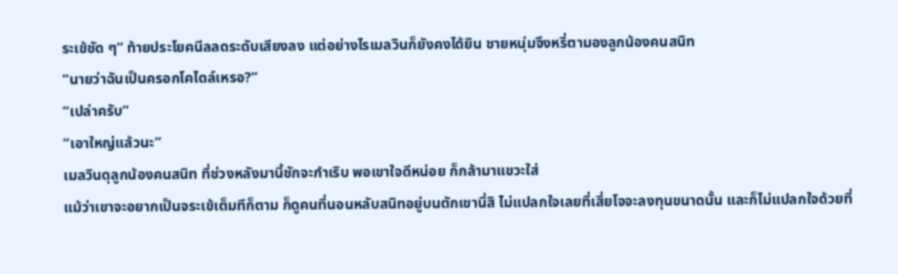ระเข้ชัด ๆ” ท้ายประโยคนีลลดระดับเสียงลง แต่อย่างไรเมลวินก็ยังคงได้ยิน ชายหนุ่มจึงหรี่ตามองลูกน้องคนสนิท
“นายว่าฉันเป็นครอกโคไดล์เหรอ?”
“เปล่าครับ”
“เอาใหญ่แล้วนะ”
เมลวินดุลูกน้องคนสนิท ที่ช่วงหลังมานี้ชักจะกำเริบ พอเขาใจดีหน่อย ก็กล้ามาแขวะใส่
แม้ว่าเขาจะอยากเป็นจระเข้เต็มทีก็ตาม ก็ดูคนที่นอนหลับสนิทอยู่บนตักเขานี่สิ ไม่แปลกใจเลยที่เสี่ยโจจะลงทุนขนาดนั้น และก็ไม่แปลกใจด้วยที่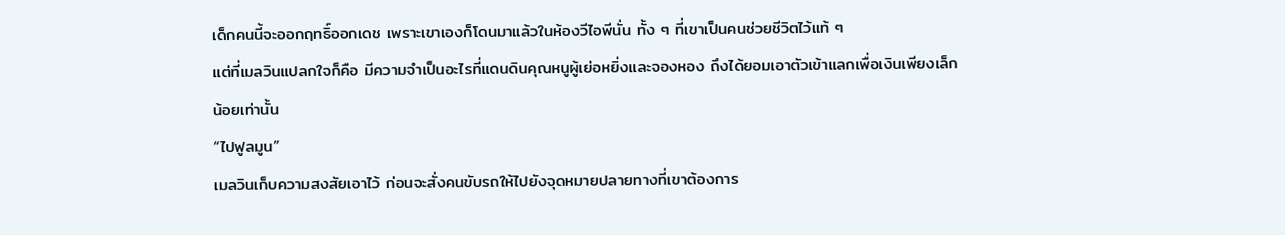เด็กคนนี้จะออกฤทธิ์ออกเดช เพราะเขาเองก็โดนมาแล้วในห้องวีไอพีนั่น ทั้ง ๆ ที่เขาเป็นคนช่วยชีวิตไว้แท้ ๆ
แต่ที่เมลวินแปลกใจก็คือ มีความจำเป็นอะไรที่แดนดินคุณหนูผู้เย่อหยิ่งและจองหอง ถึงได้ยอมเอาตัวเข้าแลกเพื่อเงินเพียงเล็กน้อยเท่านั้น
“ไปฟูลมูน”
เมลวินเก็บความสงสัยเอาไว้ ก่อนจะสั่งคนขับรถให้ไปยังจุดหมายปลายทางที่เขาต้องการ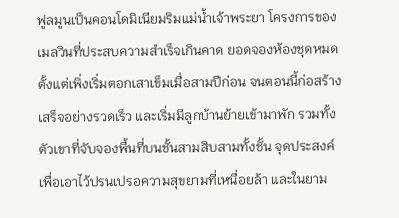ฟูลมูนเป็นคอนโดมิเนียมริมแม่น้ำเจ้าพระยา โครงการของเมลวินที่ประสบความสำเร็จเกินคาด ยอดจองห้องชุดหมดตั้งแต่เพิ่งเริ่มตอกเสาเข็มเมื่อสามปีก่อน จนตอนนี้ก่อสร้างเสร็จอย่างรวดเร็ว และเริ่มมีลูกบ้านย้ายเข้ามาพัก รวมทั้งตัวเขาที่จับจองพื้นที่บนชั้นสามสิบสามทั้งชั้น จุดประสงค์เพื่อเอาไว้ปรนเปรอความสุขยามที่เหนื่อยล้า และในยาม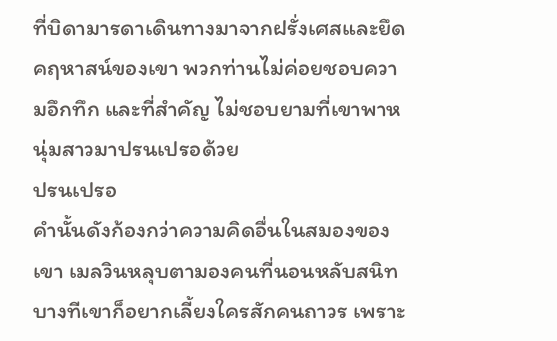ที่บิดามารดาเดินทางมาจากฝรั่งเศสและยึดคฤหาสน์ของเขา พวกท่านไม่ค่อยชอบความอึกทึก และที่สำคัญ ไม่ชอบยามที่เขาพาหนุ่มสาวมาปรนเปรอด้วย
ปรนเปรอ
คำนั้นดังก้องกว่าความคิดอื่นในสมองของเขา เมลวินหลุบตามองคนที่นอนหลับสนิท บางทีเขาก็อยากเลี้ยงใครสักคนถาวร เพราะ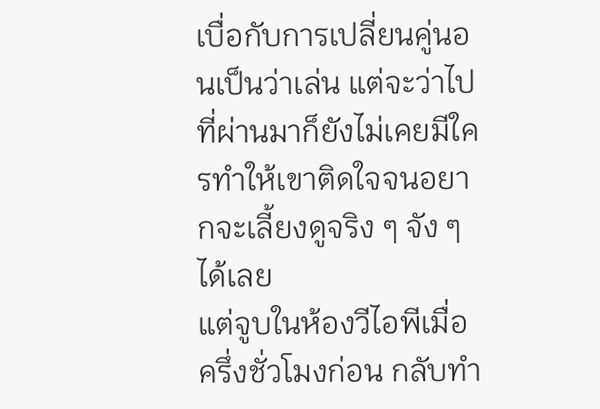เบื่อกับการเปลี่ยนคู่นอนเป็นว่าเล่น แต่จะว่าไป ที่ผ่านมาก็ยังไม่เคยมีใครทำให้เขาติดใจจนอยากจะเลี้ยงดูจริง ๆ จัง ๆ ได้เลย
แต่จูบในห้องวีไอพีเมื่อครึ่งชั่วโมงก่อน กลับทำ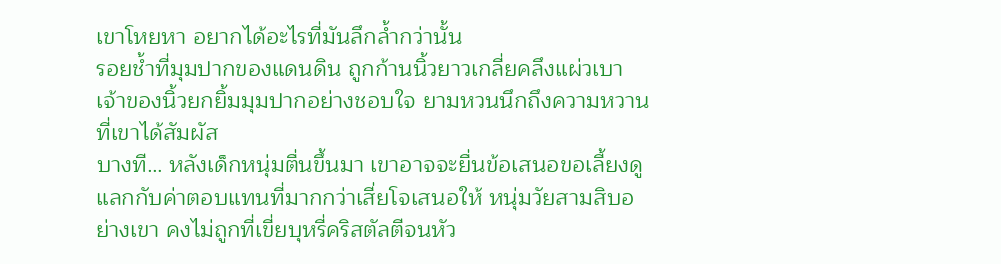เขาโหยหา อยากได้อะไรที่มันลึกล้ำกว่านั้น
รอยช้ำที่มุมปากของแดนดิน ถูกก้านนิ้วยาวเกลี่ยคลึงแผ่วเบา เจ้าของนิ้วยกยิ้มมุมปากอย่างชอบใจ ยามหวนนึกถึงความหวานที่เขาได้สัมผัส
บางที… หลังเด็กหนุ่มตื่นขึ้นมา เขาอาจจะยื่นข้อเสนอขอเลี้ยงดูแลกกับค่าตอบแทนที่มากกว่าเสี่ยโจเสนอให้ หนุ่มวัยสามสิบอย่างเขา คงไม่ถูกที่เขี่ยบุหรี่คริสตัลตีจนหัว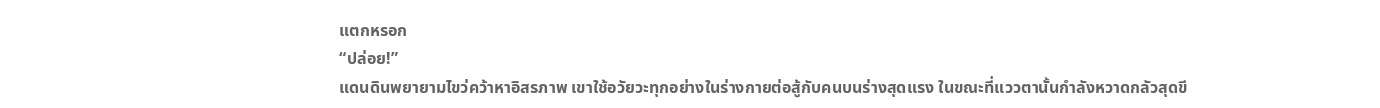แตกหรอก
“ปล่อย!”
แดนดินพยายามไขว่คว้าหาอิสรภาพ เขาใช้อวัยวะทุกอย่างในร่างกายต่อสู้กับคนบนร่างสุดแรง ในขณะที่แววตานั้นกำลังหวาดกลัวสุดขี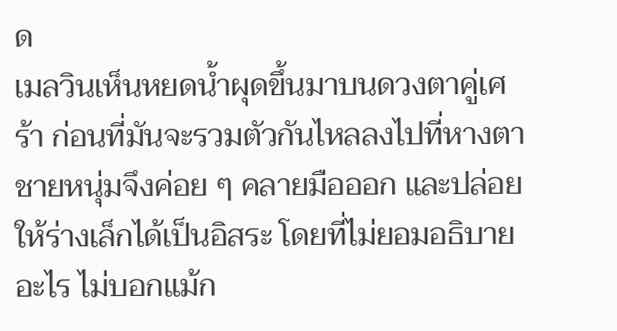ด
เมลวินเห็นหยดน้ำผุดขึ้นมาบนดวงตาคู่เศร้า ก่อนที่มันจะรวมตัวกันไหลลงไปที่หางตา ชายหนุ่มจึงค่อย ๆ คลายมือออก และปล่อยให้ร่างเล็กได้เป็นอิสระ โดยที่ไม่ยอมอธิบายอะไร ไม่บอกแม้ก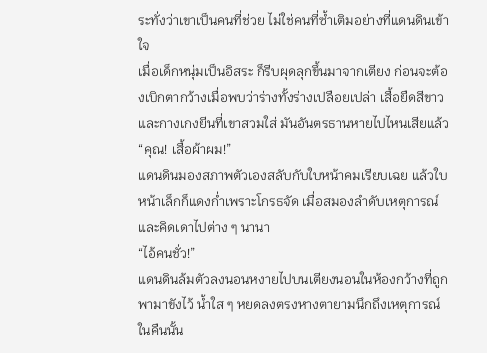ระทั่งว่าเขาเป็นคนที่ช่วย ไม่ใช่คนที่ซ้ำเติมอย่างที่แดนดินเข้าใจ
เมื่อเด็กหนุ่มเป็นอิสระ ก็รีบผุดลุกขึ้นมาจากเตียง ก่อนจะต้องเบิกตากว้างเมื่อพบว่าร่างทั้งร่างเปลือยเปล่า เสื้อยืดสีขาวและกางเกงยีนที่เขาสวมใส่ มันอันตรธานหายไปไหนเสียแล้ว
“คุณ! เสื้อผ้าผม!”
แดนดินมองสภาพตัวเองสลับกับใบหน้าคมเรียบเฉย แล้วใบหน้าเล็กก็แดงก่ำเพราะโกรธจัด เมื่อสมองลำดับเหตุการณ์และคิดเดาไปต่าง ๆ นานา
“ไอ้คนชั่ว!”
แดนดินล้มตัวลงนอนหงายไปบนเตียงนอนในห้องกว้างที่ถูกพามาขังไว้ น้ำใส ๆ หยดลงตรงหางตายามนึกถึงเหตุการณ์ในคืนนั้น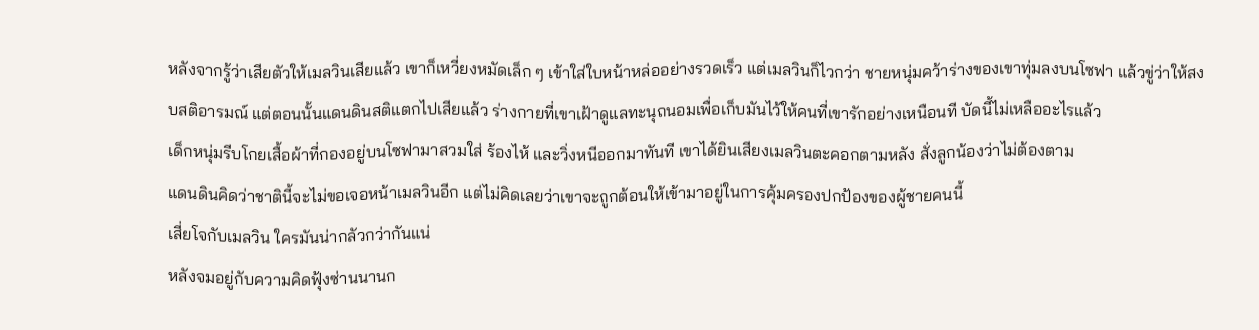หลังจากรู้ว่าเสียตัวให้เมลวินเสียแล้ว เขาก็เหวี่ยงหมัดเล็ก ๆ เข้าใส่ใบหน้าหล่ออย่างรวดเร็ว แต่เมลวินก็ไวกว่า ชายหนุ่มคว้าร่างของเขาทุ่มลงบนโซฟา แล้วขู่ว่าให้สงบสติอารมณ์ แต่ตอนนั้นแดนดินสติแตกไปเสียแล้ว ร่างกายที่เขาเฝ้าดูแลทะนุถนอมเพื่อเก็บมันไว้ให้คนที่เขารักอย่างเหนือนที บัดนี้ไม่เหลืออะไรแล้ว
เด็กหนุ่มรีบโกยเสื้อผ้าที่กองอยู่บนโซฟามาสวมใส่ ร้องไห้ และวิ่งหนีออกมาทันที เขาได้ยินเสียงเมลวินตะคอกตามหลัง สั่งลูกน้องว่าไม่ต้องตาม
แดนดินคิดว่าชาตินี้จะไม่ขอเจอหน้าเมลวินอีก แต่ไม่คิดเลยว่าเขาจะถูกต้อนให้เข้ามาอยู่ในการคุ้มครองปกป้องของผู้ชายคนนี้
เสี่ยโจกับเมลวิน ใครมันน่ากลัวกว่ากันแน่
หลังจมอยู่กับความคิดฟุ้งซ่านนานก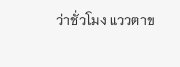ว่าชั่วโมง แววตาข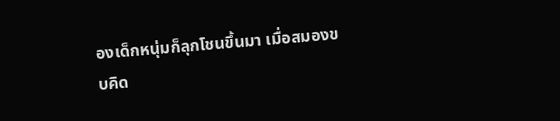องเด็กหนุ่มก็ลุกโชนขึ้นมา เมื่อสมองขบคิด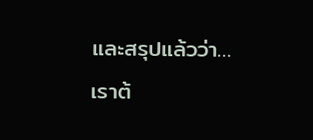และสรุปแล้วว่า…
เราต้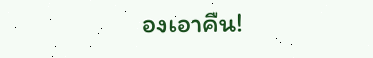องเอาคืน!